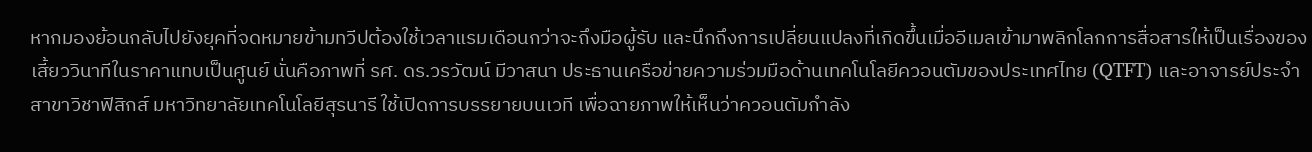หากมองย้อนกลับไปยังยุคที่จดหมายข้ามทวีปต้องใช้เวลาแรมเดือนกว่าจะถึงมือผู้รับ และนึกถึงการเปลี่ยนแปลงที่เกิดขึ้นเมื่ออีเมลเข้ามาพลิกโลกการสื่อสารให้เป็นเรื่องของเสี้ยววินาทีในราคาแทบเป็นศูนย์ นั่นคือภาพที่ รศ. ดร.วรวัฒน์ มีวาสนา ประธานเครือข่ายความร่วมมือด้านเทคโนโลยีควอนตัมของประเทศไทย (QTFT) และอาจารย์ประจำสาขาวิชาฟิสิกส์ มหาวิทยาลัยเทคโนโลยีสุรนารี ใช้เปิดการบรรยายบนเวที เพื่อฉายภาพให้เห็นว่าควอนตัมกำลัง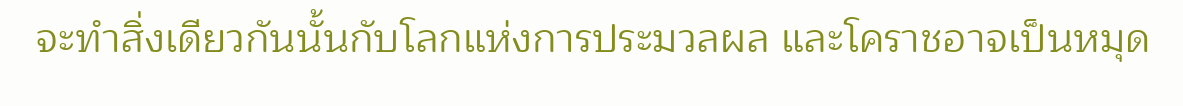จะทำสิ่งเดียวกันนั้นกับโลกแห่งการประมวลผล และโคราชอาจเป็นหมุด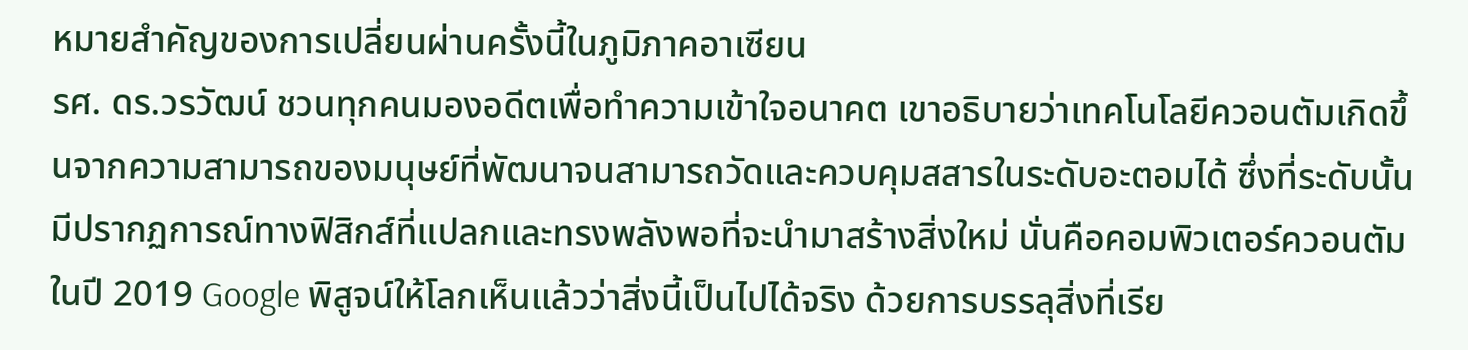หมายสำคัญของการเปลี่ยนผ่านครั้งนี้ในภูมิภาคอาเซียน
รศ. ดร.วรวัฒน์ ชวนทุกคนมองอดีตเพื่อทำความเข้าใจอนาคต เขาอธิบายว่าเทคโนโลยีควอนตัมเกิดขึ้นจากความสามารถของมนุษย์ที่พัฒนาจนสามารถวัดและควบคุมสสารในระดับอะตอมได้ ซึ่งที่ระดับนั้นมีปรากฏการณ์ทางฟิสิกส์ที่แปลกและทรงพลังพอที่จะนำมาสร้างสิ่งใหม่ นั่นคือคอมพิวเตอร์ควอนตัม
ในปี 2019 Google พิสูจน์ให้โลกเห็นแล้วว่าสิ่งนี้เป็นไปได้จริง ด้วยการบรรลุสิ่งที่เรีย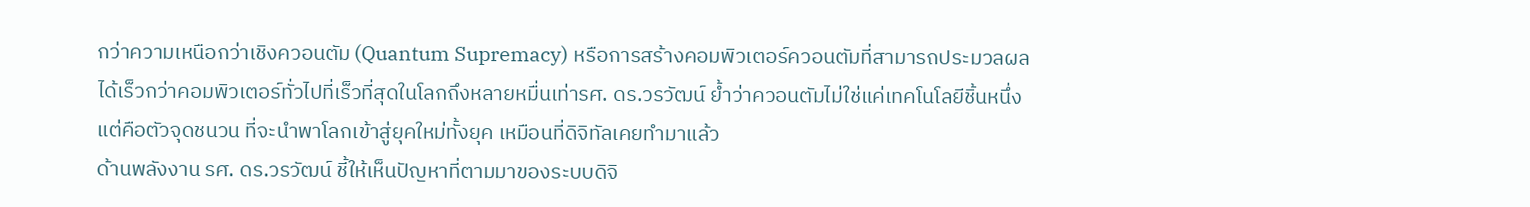กว่าความเหนือกว่าเชิงควอนตัม (Quantum Supremacy) หรือการสร้างคอมพิวเตอร์ควอนตัมที่สามารถประมวลผลได้เร็วกว่าคอมพิวเตอร์ทั่วไปที่เร็วที่สุดในโลกถึงหลายหมื่นเท่ารศ. ดร.วรวัฒน์ ย้ำว่าควอนตัมไม่ใช่แค่เทคโนโลยีชิ้นหนึ่ง แต่คือตัวจุดชนวน ที่จะนำพาโลกเข้าสู่ยุคใหม่ทั้งยุค เหมือนที่ดิจิทัลเคยทำมาแล้ว
ด้านพลังงาน รศ. ดร.วรวัฒน์ ชี้ให้เห็นปัญหาที่ตามมาของระบบดิจิ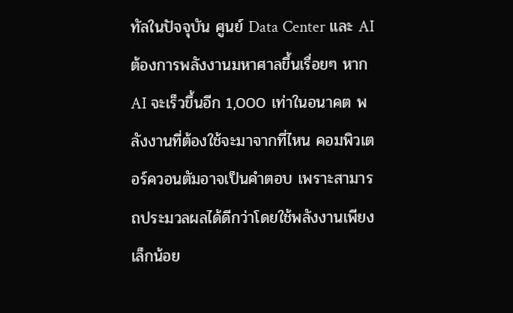ทัลในปัจจุบัน ศูนย์ Data Center และ AI ต้องการพลังงานมหาศาลขึ้นเรื่อยๆ หาก AI จะเร็วขึ้นอีก 1,000 เท่าในอนาคต พลังงานที่ต้องใช้จะมาจากที่ไหน คอมพิวเตอร์ควอนตัมอาจเป็นคำตอบ เพราะสามารถประมวลผลได้ดีกว่าโดยใช้พลังงานเพียงเล็กน้อย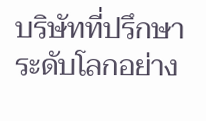บริษัทที่ปรึกษาระดับโลกอย่าง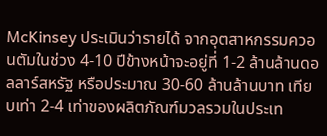McKinsey ประเมินว่ารายได้ จากอุตสาหกรรมควอนตัมในช่วง 4-10 ปีข้างหน้าจะอยู่ที่ 1-2 ล้านล้านดอลลาร์สหรัฐ หรือประมาณ 30-60 ล้านล้านบาท เทียบเท่า 2-4 เท่าของผลิตภัณฑ์มวลรวมในประเท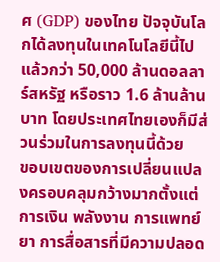ศ (GDP) ของไทย ปัจจุบันโลกได้ลงทุนในเทคโนโลยีนี้ไปแล้วกว่า 50,000 ล้านดอลลาร์สหรัฐ หรือราว 1.6 ล้านล้านบาท โดยประเทศไทยเองก็มีส่วนร่วมในการลงทุนนี้ด้วย
ขอบเขตของการเปลี่ยนแปลงครอบคลุมกว้างมากตั้งแต่การเงิน พลังงาน การแพทย์ ยา การสื่อสารที่มีความปลอด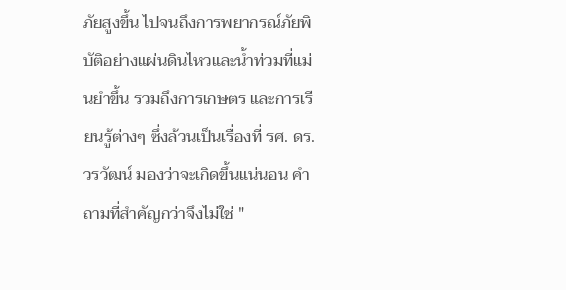ภัยสูงขึ้น ไปจนถึงการพยากรณ์ภัยพิบัติอย่างแผ่นดินไหวและน้ำท่วมที่แม่นยำขึ้น รวมถึงการเกษตร และการเรียนรู้ต่างๆ ซึ่งล้วนเป็นเรื่องที่ รศ. ดร.วรวัฒน์ มองว่าจะเกิดขึ้นแน่นอน คำถามที่สำคัญกว่าจึงไม่ใช่ "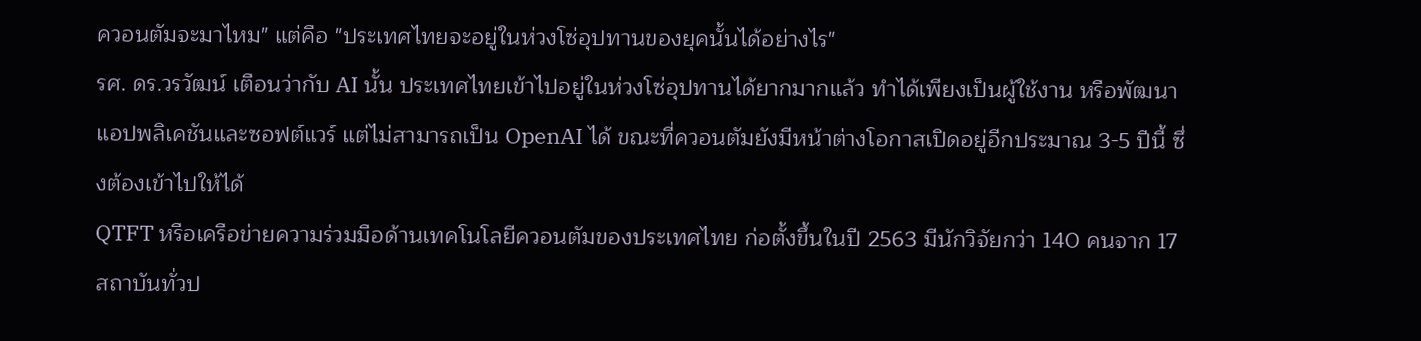ควอนตัมจะมาไหม" แต่คือ "ประเทศไทยจะอยู่ในห่วงโซ่อุปทานของยุคนั้นได้อย่างไร"
รศ. ดร.วรวัฒน์ เตือนว่ากับ AI นั้น ประเทศไทยเข้าไปอยู่ในห่วงโซ่อุปทานได้ยากมากแล้ว ทำได้เพียงเป็นผู้ใช้งาน หรือพัฒนาแอปพลิเคชันและซอฟต์แวร์ แต่ไม่สามารถเป็น OpenAI ได้ ขณะที่ควอนตัมยังมีหน้าต่างโอกาสเปิดอยู่อีกประมาณ 3-5 ปีนี้ ซึ่งต้องเข้าไปให้ได้
QTFT หรือเครือข่ายความร่วมมือด้านเทคโนโลยีควอนตัมของประเทศไทย ก่อตั้งขึ้นในปี 2563 มีนักวิจัยกว่า 140 คนจาก 17 สถาบันทั่วป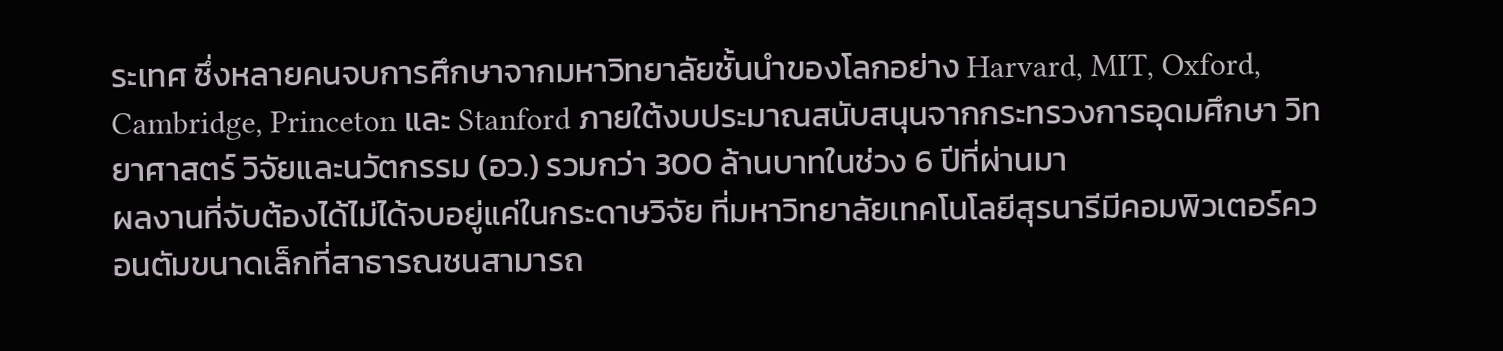ระเทศ ซึ่งหลายคนจบการศึกษาจากมหาวิทยาลัยชั้นนำของโลกอย่าง Harvard, MIT, Oxford, Cambridge, Princeton และ Stanford ภายใต้งบประมาณสนับสนุนจากกระทรวงการอุดมศึกษา วิทยาศาสตร์ วิจัยและนวัตกรรม (อว.) รวมกว่า 300 ล้านบาทในช่วง 6 ปีที่ผ่านมา
ผลงานที่จับต้องได้ไม่ได้จบอยู่แค่ในกระดาษวิจัย ที่มหาวิทยาลัยเทคโนโลยีสุรนารีมีคอมพิวเตอร์ควอนตัมขนาดเล็กที่สาธารณชนสามารถ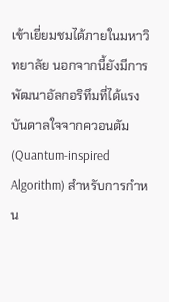เข้าเยี่ยมชมได้ภายในมหาวิทยาลัย นอกจากนี้ยังมีการพัฒนาอัลกอริทึมที่ได้แรงบันดาลใจจากควอนตัม (Quantum-inspired Algorithm) สำหรับการกำหน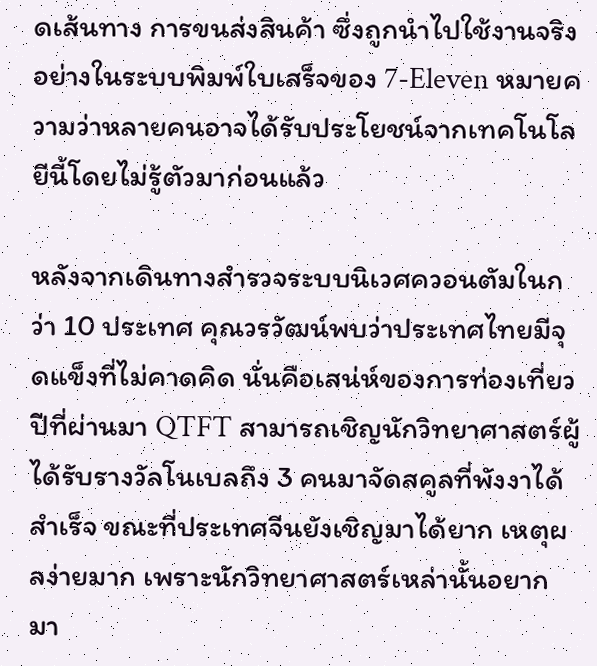ดเส้นทาง การขนส่งสินค้า ซึ่งถูกนำไปใช้งานจริงอย่างในระบบพิมพ์ใบเสร็จของ 7-Eleven หมายความว่าหลายคนอาจได้รับประโยชน์จากเทคโนโลยีนี้โดยไม่รู้ตัวมาก่อนแล้ว

หลังจากเดินทางสำรวจระบบนิเวศควอนตัมในกว่า 10 ประเทศ คุณวรวัฒน์พบว่าประเทศไทยมีจุดแข็งที่ไม่คาดคิด นั่นคือเสน่ห์ของการท่องเที่ยว ปีที่ผ่านมา QTFT สามารถเชิญนักวิทยาศาสตร์ผู้ได้รับรางวัลโนเบลถึง 3 คนมาจัดสคูลที่พังงาได้สำเร็จ ขณะที่ประเทศจีนยังเชิญมาได้ยาก เหตุผลง่ายมาก เพราะนักวิทยาศาสตร์เหล่านั้นอยากมา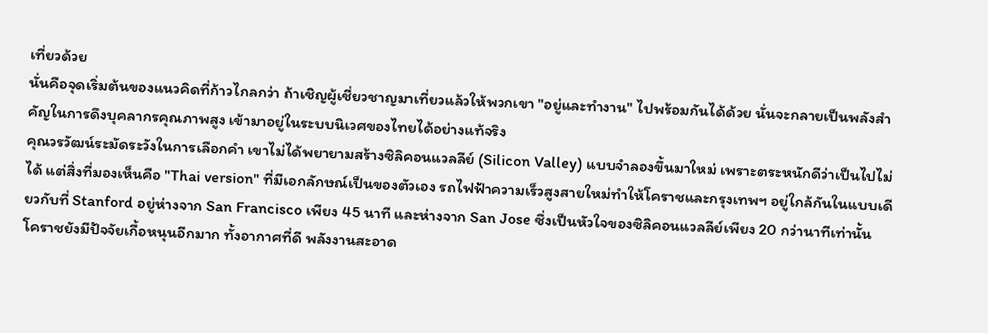เที่ยวด้วย
นั่นคือจุดเริ่มต้นของแนวคิดที่ก้าวไกลกว่า ถ้าเชิญผู้เชี่ยวชาญมาเที่ยวแล้วให้พวกเขา "อยู่และทำงาน" ไปพร้อมกันได้ด้วย นั่นจะกลายเป็นพลังสำคัญในการดึงบุคลากรคุณภาพสูง เข้ามาอยู่ในระบบนิเวศของไทยได้อย่างแท้จริง
คุณวรวัฒน์ระมัดระวังในการเลือกคำ เขาไม่ได้พยายามสร้างซิลิคอนแวลลีย์ (Silicon Valley) แบบจำลองขึ้นมาใหม่ เพราะตระหนักดีว่าเป็นไปไม่ได้ แต่สิ่งที่มองเห็นคือ "Thai version" ที่มีเอกลักษณ์เป็นของตัวเอง รถไฟฟ้าความเร็วสูงสายใหม่ทำให้โคราชและกรุงเทพฯ อยู่ใกล้กันในแบบเดียวกับที่ Stanford อยู่ห่างจาก San Francisco เพียง 45 นาที และห่างจาก San Jose ซึ่งเป็นหัวใจของซิลิคอนแวลลีย์เพียง 20 กว่านาทีเท่านั้น
โคราชยังมีปัจจัยเกื้อหนุนอีกมาก ทั้งอากาศที่ดี พลังงานสะอาด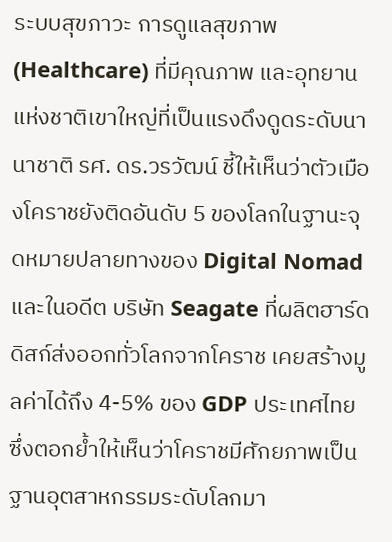ระบบสุขภาวะ การดูแลสุขภาพ (Healthcare) ที่มีคุณภาพ และอุทยานแห่งชาติเขาใหญ่ที่เป็นแรงดึงดูดระดับนานาชาติ รศ. ดร.วรวัฒน์ ชี้ให้เห็นว่าตัวเมืองโคราชยังติดอันดับ 5 ของโลกในฐานะจุดหมายปลายทางของ Digital Nomad และในอดีต บริษัท Seagate ที่ผลิตฮาร์ดดิสก์ส่งออกทั่วโลกจากโคราช เคยสร้างมูลค่าได้ถึง 4-5% ของ GDP ประเทศไทย ซึ่งตอกย้ำให้เห็นว่าโคราชมีศักยภาพเป็นฐานอุตสาหกรรมระดับโลกมา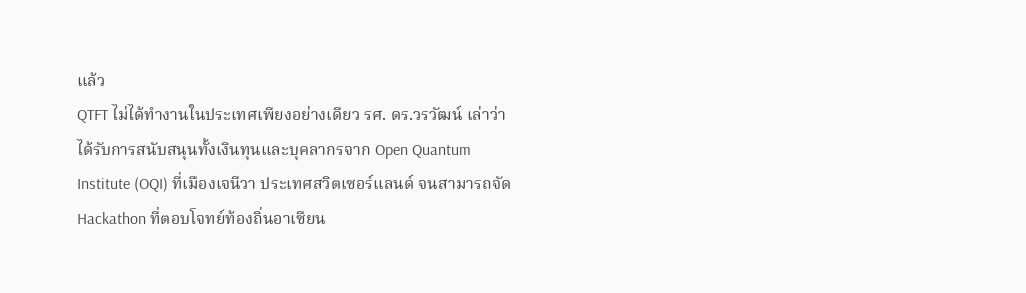แล้ว
QTFT ไม่ได้ทำงานในประเทศเพียงอย่างเดียว รศ. ดร.วรวัฒน์ เล่าว่าได้รับการสนับสนุนทั้งเงินทุนและบุคลากรจาก Open Quantum Institute (OQI) ที่เมืองเจนีวา ประเทศสวิตเซอร์แลนด์ จนสามารถจัด Hackathon ที่ตอบโจทย์ท้องถิ่นอาเซียน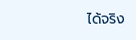ได้จริง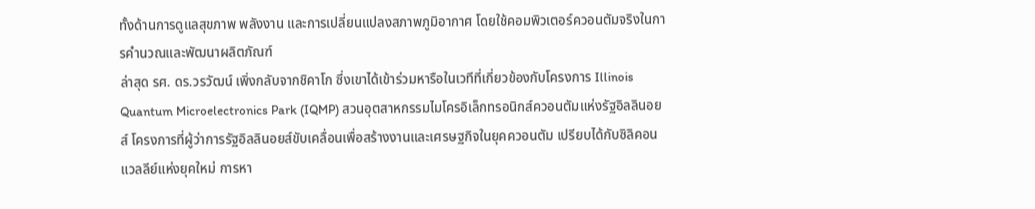ทั้งด้านการดูแลสุขภาพ พลังงาน และการเปลี่ยนแปลงสภาพภูมิอากาศ โดยใช้คอมพิวเตอร์ควอนตัมจริงในการคำนวณและพัฒนาผลิตภัณฑ์
ล่าสุด รศ. ดร.วรวัฒน์ เพิ่งกลับจากชิคาโก ซึ่งเขาได้เข้าร่วมหารือในเวทีที่เกี่ยวข้องกับโครงการ Illinois Quantum Microelectronics Park (IQMP) สวนอุตสาหกรรมไมโครอิเล็กทรอนิกส์ควอนตัมแห่งรัฐอิลลินอยส์ โครงการที่ผู้ว่าการรัฐอิลลินอยส์ขับเคลื่อนเพื่อสร้างงานและเศรษฐกิจในยุคควอนตัม เปรียบได้กับซิลิคอนแวลลีย์แห่งยุคใหม่ การหา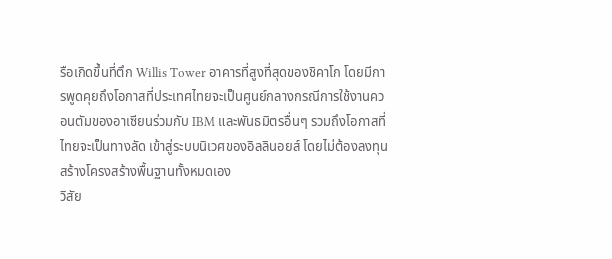รือเกิดขึ้นที่ตึก Willis Tower อาคารที่สูงที่สุดของชิคาโก โดยมีการพูดคุยถึงโอกาสที่ประเทศไทยจะเป็นศูนย์กลางกรณีการใช้งานควอนตัมของอาเซียนร่วมกับ IBM และพันธมิตรอื่นๆ รวมถึงโอกาสที่ไทยจะเป็นทางลัด เข้าสู่ระบบนิเวศของอิลลินอยส์ โดยไม่ต้องลงทุนสร้างโครงสร้างพื้นฐานทั้งหมดเอง
วิสัย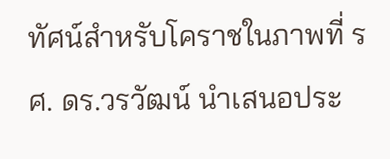ทัศน์สำหรับโคราชในภาพที่ รศ. ดร.วรวัฒน์ นำเสนอประ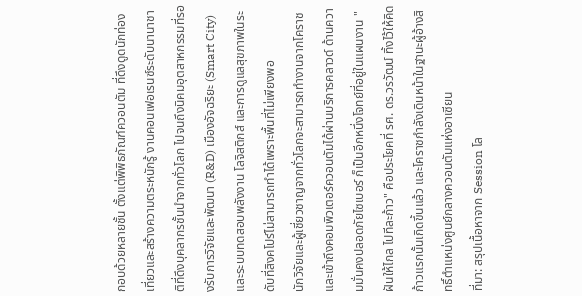กอบด้วยหลายชั้น ตั้งแต่พิพิธภัณฑ์ควอนตัม ที่ดึงดูดนักท่องเที่ยวและสร้างความตระหนักรู้ งานคอนเฟอเรนซ์ระดับนานาชาติที่ดึงบุคลากรชั้นนำจากทั่วโลก ไปจนถึงนิคมอุตสาหกรรมที่รองรับการวิจัยและพัฒนา (R&D) เมืองอัจฉริยะ (Smart City) และระบบทดสอบพลังงาน โลจิสติกส์ และการดูแลสุขภาพในระดับที่สิงคโปร์ไม่สามารถทำได้เพราะพื้นที่ไม่เพียงพอ
นักวิจัยและผู้เชี่ยวชาญจากทั่วโลกจะสามารถทำงานจากโคราชและเข้าถึงคอมพิวเตอร์ควอนตัมได้ผ่านบริการคลาวด์ ด้านความมั่นคงปลอดภัยไซเบอร์ ก็เป็นอีกหนึ่งโจทย์ที่อยู่ในแผนงาน "ฝันให้ไกล ไปทีละก้าว" คือประโยคที่ รศ. ดร.วรวัฒน์ ทิ้งไว้ให้คิด ก้าวแรกนั้นเกิดขึ้นแล้ว และโคราชกำลังเดินหน้าในฐานะผู้อ้างสิทธิ์ตำแหน่งศูนย์กลางควอนตัมแห่งอาเซียน
ที่มา: สรุปเนื้อหาจาก Session โล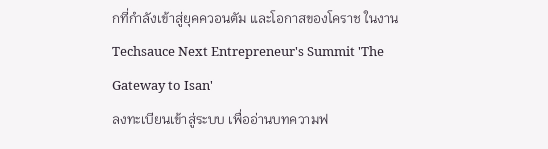กที่กำลังเข้าสู่ยุคควอนตัม และโอกาสของโคราช ในงาน Techsauce Next Entrepreneur's Summit 'The Gateway to Isan'
ลงทะเบียนเข้าสู่ระบบ เพื่ออ่านบทความฟ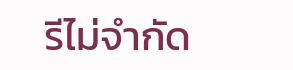รีไม่จำกัด